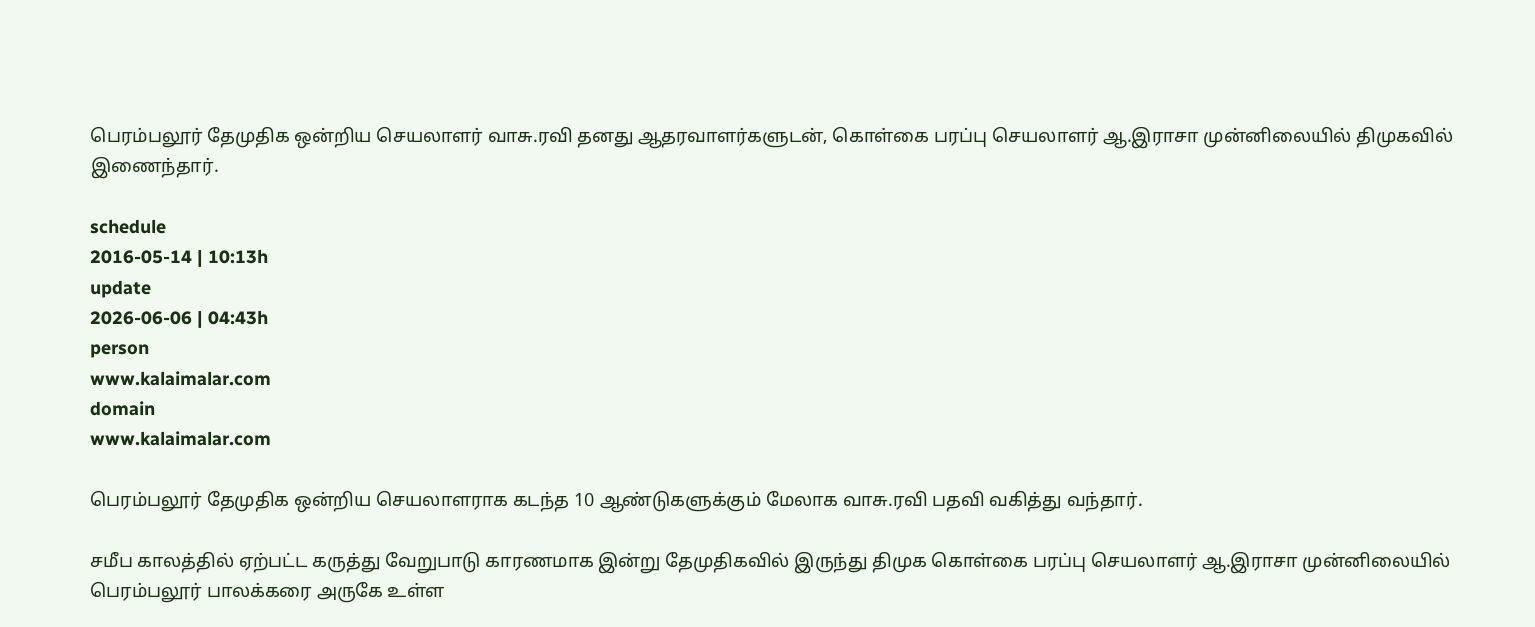பெரம்பலூர் தேமுதிக ஒன்றிய செயலாளர் வாசு.ரவி தனது ஆதரவாளர்களுடன், கொள்கை பரப்பு செயலாளர் ஆ.இராசா முன்னிலையில் திமுகவில் இணைந்தார்.

schedule
2016-05-14 | 10:13h
update
2026-06-06 | 04:43h
person
www.kalaimalar.com
domain
www.kalaimalar.com

பெரம்பலூர் தேமுதிக ஒன்றிய செயலாளராக கடந்த 10 ஆண்டுகளுக்கும் மேலாக வாசு.ரவி பதவி வகித்து வந்தார்.

சமீப காலத்தில் ஏற்பட்ட கருத்து வேறுபாடு காரணமாக இன்று தேமுதிகவில் இருந்து திமுக கொள்கை பரப்பு செயலாளர் ஆ.இராசா முன்னிலையில் பெரம்பலூர் பாலக்கரை அருகே உள்ள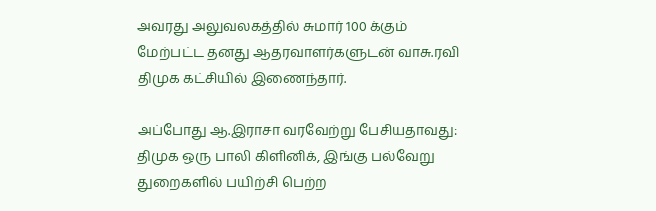அவரது அலுவலகத்தில் சுமார் 100 க்கும் மேற்பட்ட தனது ஆதரவாளர்களுடன் வாசு.ரவி திமுக கட்சியில் இணைந்தார்.

அப்போது ஆ.இராசா வரவேற்று பேசியதாவது: திமுக ஒரு பாலி கிளினிக், இங்கு பல்வேறு துறைகளில் பயிற்சி பெற்ற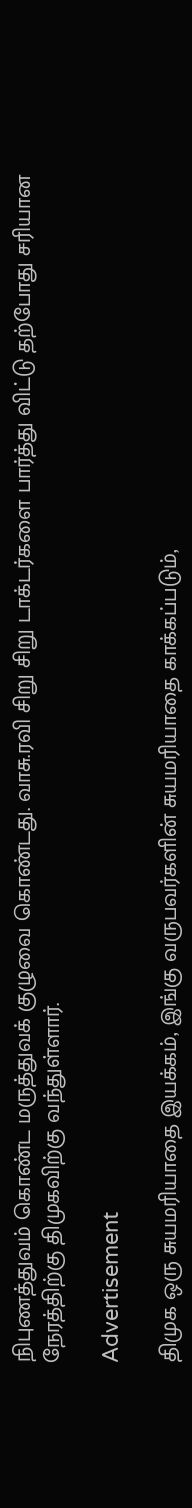நிபுணத்துவம் கொண்ட மருத்துவக் குழுவை கொண்டது. வாசு.ரவி சிறு சிறு டாக்டர்களை பார்த்து விட்டு தற்போது சரியான நேரத்திற்கு திமுகவிற்கு வந்துள்ளார்.

Advertisement

திமுக ஒரு சுயமரியாதை இயக்கம், இங்கு வருபவர்களின் சுயமரியாதை காக்கப்படும்,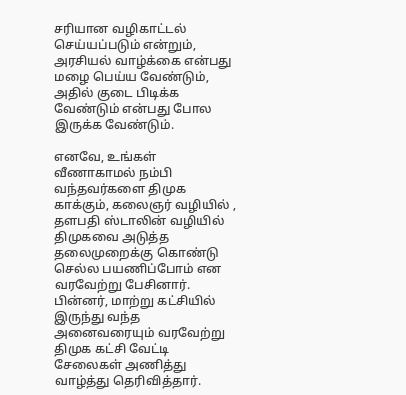சரியான வழிகாட்டல் செய்யப்படும் என்றும், அரசியல் வாழ்க்கை என்பது மழை பெய்ய வேண்டும், அதில் குடை பிடிக்க வேண்டும் என்பது போல இருக்க வேண்டும்.

எனவே, உங்கள் வீணாகாமல் நம்பி வந்தவர்களை திமுக காக்கும், கலைஞர் வழியில் , தளபதி ஸ்டாலின் வழியில் திமுகவை அடுத்த தலைமுறைக்கு கொண்டு செல்ல பயணிப்போம் என வரவேற்று பேசினார். பின்னர், மாற்று கட்சியில் இருந்து வந்த அனைவரையும் வரவேற்று திமுக கட்சி வேட்டி சேலைகள் அணித்து வாழ்த்து தெரிவித்தார்.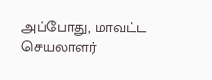அப்போது, மாவட்ட செயலாளர்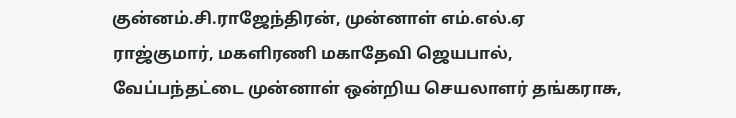குன்னம்.சி.ராஜேந்திரன், முன்னாள் எம்.எல்.ஏ ராஜ்குமார், மகளிரணி மகாதேவி ஜெயபால், வேப்பந்தட்டை முன்னாள் ஒன்றிய செயலாளர் தங்கராசு,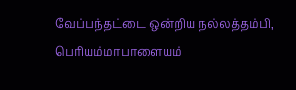வேப்பந்தட்டை ஒன்றிய நல்லத்தம்பி, பெரியம்மாபாளையம்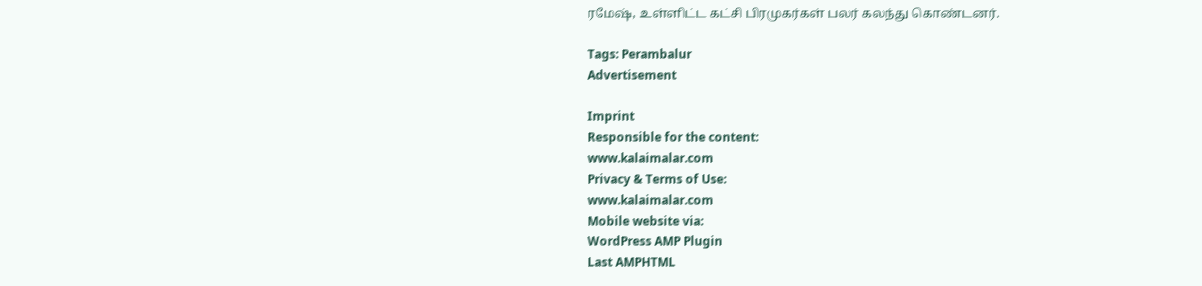ரமேஷ், உள்ளிட்ட கட்சி பிரமுகர்கள் பலர் கலந்து கொண்டனர்.

Tags: Perambalur
Advertisement

Imprint
Responsible for the content:
www.kalaimalar.com
Privacy & Terms of Use:
www.kalaimalar.com
Mobile website via:
WordPress AMP Plugin
Last AMPHTML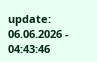update:
06.06.2026 - 04:43:46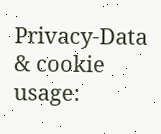Privacy-Data & cookie usage: